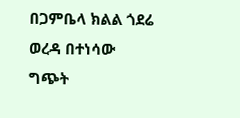በጋምቤላ ክልል ጎደሬ ወረዳ በተነሳው ግጭት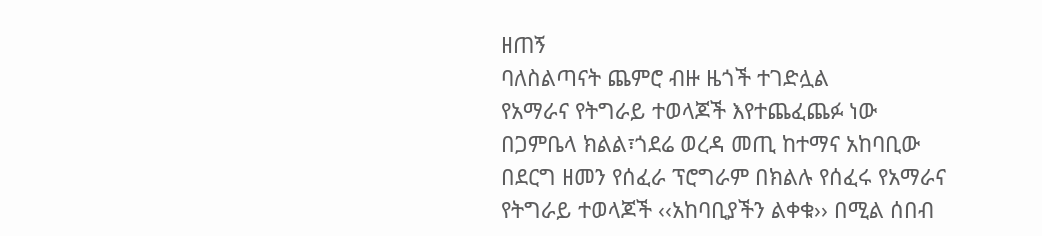ዘጠኝ
ባለስልጣናት ጨምሮ ብዙ ዜጎች ተገድሏል
የአማራና የትግራይ ተወላጆች እየተጨፈጨፉ ነው
በጋምቤላ ክልል፣ጎደሬ ወረዳ መጢ ከተማና አከባቢው
በደርግ ዘመን የሰፈራ ፕሮግራም በክልሉ የሰፈሩ የአማራና የትግራይ ተወላጆች ‹‹አከባቢያችን ልቀቁ›› በሚል ሰበብ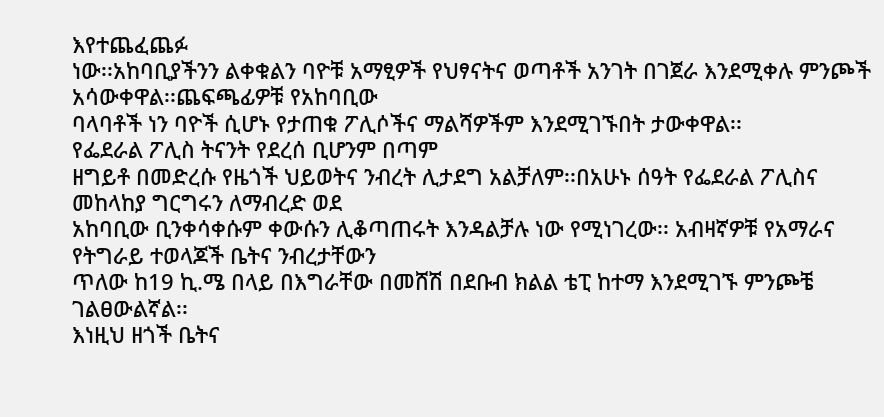እየተጨፈጨፉ
ነው፡፡አከባቢያችንን ልቀቁልን ባዮቹ አማፂዎች የህፃናትና ወጣቶች አንገት በገጀራ እንደሚቀሉ ምንጮች አሳውቀዋል፡፡ጨፍጫፊዎቹ የአከባቢው
ባላባቶች ነን ባዮች ሲሆኑ የታጠቁ ፖሊሶችና ማልሻዎችም እንደሚገኙበት ታውቀዋል፡፡
የፌደራል ፖሊስ ትናንት የደረሰ ቢሆንም በጣም
ዘግይቶ በመድረሱ የዜጎች ህይወትና ንብረት ሊታደግ አልቻለም፡፡በአሁኑ ሰዓት የፌደራል ፖሊስና መከላከያ ግርግሩን ለማብረድ ወደ
አከባቢው ቢንቀሳቀሱም ቀውሱን ሊቆጣጠሩት እንዳልቻሉ ነው የሚነገረው፡፡ አብዛኛዎቹ የአማራና የትግራይ ተወላጆች ቤትና ንብረታቸውን
ጥለው ከ19 ኪ.ሜ በላይ በእግራቸው በመሸሽ በደቡብ ክልል ቴፒ ከተማ እንደሚገኙ ምንጮቼ ገልፀውልኛል፡፡
እነዚህ ዘጎች ቤትና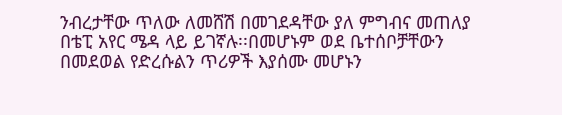ንብረታቸው ጥለው ለመሸሽ በመገደዳቸው ያለ ምግብና መጠለያ
በቴፒ አየር ሜዳ ላይ ይገኛሉ፡፡በመሆኑም ወደ ቤተሰቦቻቸውን በመደወል የድረሱልን ጥሪዎች እያሰሙ መሆኑን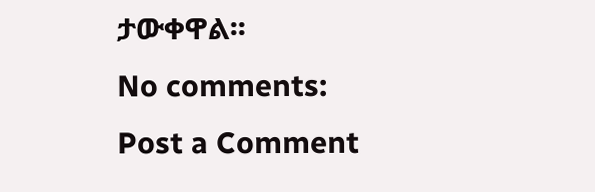ታውቀዋል፡፡
No comments:
Post a Comment